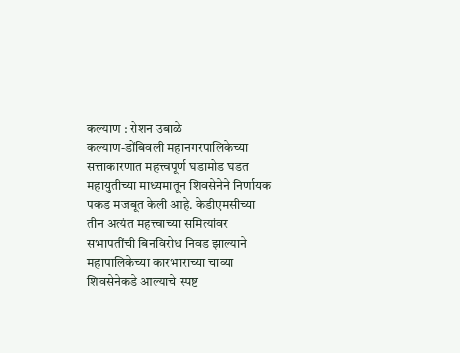कल्याण : रोशन उबाळे
कल्याण-डोंबिवली महानगरपालिकेच्या सत्ताकारणात महत्त्वपूर्ण घडामोड घडत महायुतीच्या माध्यमातून शिवसेनेने निर्णायक पकड मजबूत केली आहे. केडीएमसीच्या तीन अत्यंत महत्त्वाच्या समित्यांवर सभापतींची बिनविरोध निवड झाल्याने महापालिकेच्या कारभाराच्या चाव्या शिवसेनेकडे आल्याचे स्पष्ट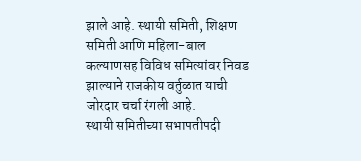झाले आहे. स्थायी समिती, शिक्षण समिती आणि महिला-बाल कल्याणसह विविध समित्यांवर निवड झाल्याने राजकीय वर्तुळात याची जोरदार चर्चा रंगली आहे.
स्थायी समितीच्या सभापतीपदी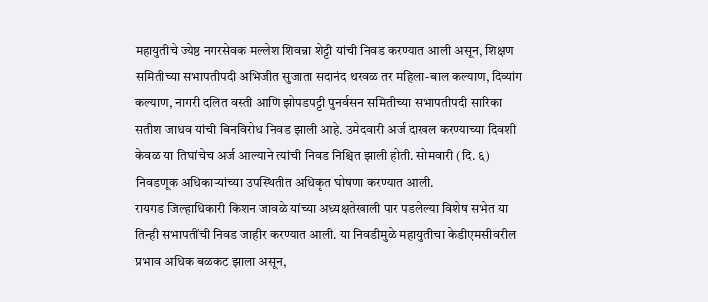महायुतीचे ज्येष्ठ नगरसेवक मल्लेश शिवन्ना शेट्टी यांची निवड करण्यात आली असून, शिक्षण समितीच्या सभापतीपदी अभिजीत सुजाता सदानंद थरवळ तर महिला-बाल कल्याण, दिव्यांग कल्याण, नागरी दलित वस्ती आणि झोपडपट्टी पुनर्वसन समितीच्या सभापतीपदी सारिका सतीश जाधव यांची बिनविरोध निवड झाली आहे. उमेदवारी अर्ज दाखल करण्याच्या दिवशी केवळ या तिघांचेच अर्ज आल्याने त्यांची निवड निश्चित झाली होती. सोमवारी (दि. ६) निवडणूक अधिकाऱ्यांच्या उपस्थितीत अधिकृत घोषणा करण्यात आली.
रायगड जिल्हाधिकारी किशन जावळे यांच्या अध्यक्षतेखाली पार पडलेल्या विशेष सभेत या तिन्ही सभापतींची निवड जाहीर करण्यात आली. या निवडीमुळे महायुतीचा केडीएमसीवरील प्रभाव अधिक बळकट झाला असून,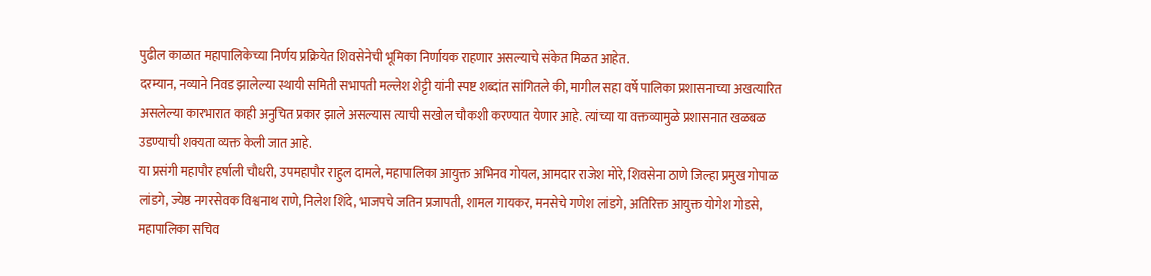पुढील काळात महापालिकेच्या निर्णय प्रक्रियेत शिवसेनेची भूमिका निर्णायक राहणार असल्याचे संकेत मिळत आहेत.
दरम्यान, नव्याने निवड झालेल्या स्थायी समिती सभापती मल्लेश शेट्टी यांनी स्पष्ट शब्दांत सांगितले की, मागील सहा वर्षे पालिका प्रशासनाच्या अखत्यारित असलेल्या कारभारात काही अनुचित प्रकार झाले असल्यास त्याची सखोल चौकशी करण्यात येणार आहे. त्यांच्या या वक्तव्यामुळे प्रशासनात खळबळ उडण्याची शक्यता व्यक्त केली जात आहे.
या प्रसंगी महापौर हर्षाली चौधरी, उपमहापौर राहुल दामले, महापालिका आयुक्त अभिनव गोयल, आमदार राजेश मोरे, शिवसेना ठाणे जिल्हा प्रमुख गोपाळ लांडगे, ज्येष्ठ नगरसेवक विश्वनाथ राणे, निलेश शिंदे, भाजपचे जतिन प्रजापती, शामल गायकर, मनसेचे गणेश लांडगे, अतिरिक्त आयुक्त योगेश गोडसे, महापालिका सचिव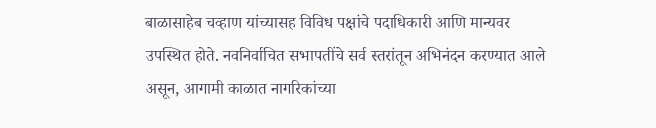बाळासाहेब चव्हाण यांच्यासह विविध पक्षांचे पदाधिकारी आणि मान्यवर उपस्थित होते. नवनिर्वाचित सभापतींचे सर्व स्तरांतून अभिनंदन करण्यात आले असून, आगामी काळात नागरिकांच्या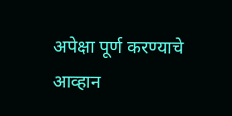अपेक्षा पूर्ण करण्याचे आव्हान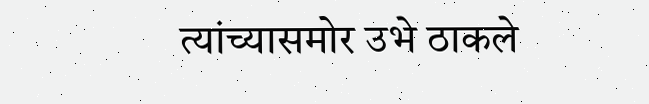त्यांच्यासमोर उभे ठाकले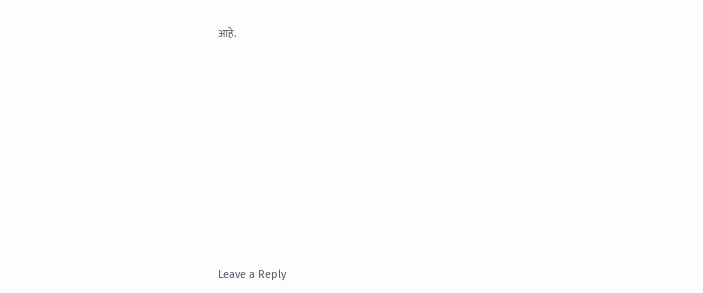आहे.














Leave a Reply